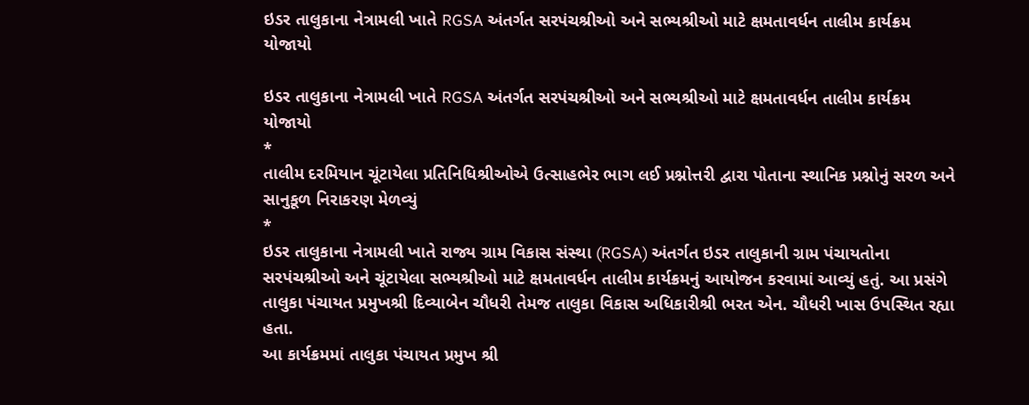ઇડર તાલુકાના નેત્રામલી ખાતે RGSA અંતર્ગત સરપંચશ્રીઓ અને સભ્યશ્રીઓ માટે ક્ષમતાવર્ધન તાલીમ કાર્યક્રમ યોજાયો

ઇડર તાલુકાના નેત્રામલી ખાતે RGSA અંતર્ગત સરપંચશ્રીઓ અને સભ્યશ્રીઓ માટે ક્ષમતાવર્ધન તાલીમ કાર્યક્રમ યોજાયો
*
તાલીમ દરમિયાન ચૂંટાયેલા પ્રતિનિધિશ્રીઓએ ઉત્સાહભેર ભાગ લઈ પ્રશ્નોત્તરી દ્વારા પોતાના સ્થાનિક પ્રશ્નોનું સરળ અને સાનુકૂળ નિરાકરણ મેળવ્યું
*
ઇડર તાલુકાના નેત્રામલી ખાતે રાજ્ય ગ્રામ વિકાસ સંસ્થા (RGSA) અંતર્ગત ઇડર તાલુકાની ગ્રામ પંચાયતોના સરપંચશ્રીઓ અને ચૂંટાયેલા સભ્યશ્રીઓ માટે ક્ષમતાવર્ધન તાલીમ કાર્યક્રમનું આયોજન કરવામાં આવ્યું હતું. આ પ્રસંગે તાલુકા પંચાયત પ્રમુખશ્રી દિવ્યાબેન ચૌધરી તેમજ તાલુકા વિકાસ અધિકારીશ્રી ભરત એન. ચૌધરી ખાસ ઉપસ્થિત રહ્યા હતા.
આ કાર્યક્રમમાં તાલુકા પંચાયત પ્રમુખ શ્રી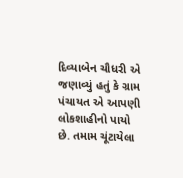દિવ્યાબેન ચૌધરી એ જણાવ્યું હતું કે ગ્રામ પંચાયત એ આપણી લોકશાહીનો પાયો છે. તમામ ચૂંટાયેલા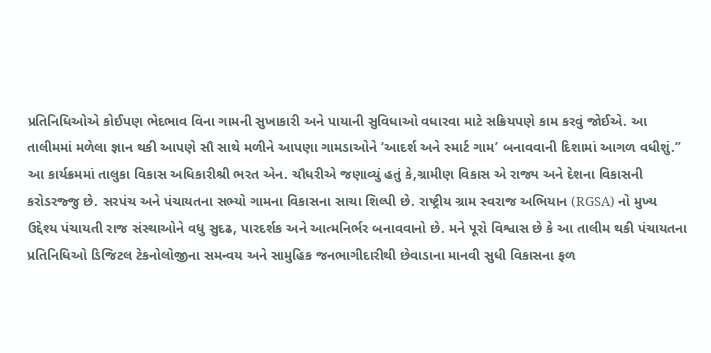પ્રતિનિધિઓએ કોઈપણ ભેદભાવ વિના ગામની સુખાકારી અને પાયાની સુવિધાઓ વધારવા માટે સક્રિયપણે કામ કરવું જોઈએ. આ તાલીમમાં મળેલા જ્ઞાન થકી આપણે સૌ સાથે મળીને આપણા ગામડાઓને ‘આદર્શ અને સ્માર્ટ ગામ’ બનાવવાની દિશામાં આગળ વધીશું.”
આ કાર્યક્રમમાં તાલુકા વિકાસ અધિકારીશ્રી ભરત એન. ચૌધરીએ જણાવ્યું હતું કે,ગ્રામીણ વિકાસ એ રાજ્ય અને દેશના વિકાસની કરોડરજ્જુ છે. સરપંચ અને પંચાયતના સભ્યો ગામના વિકાસના સાચા શિલ્પી છે. રાષ્ટ્રીય ગ્રામ સ્વરાજ અભિયાન (RGSA) નો મુખ્ય ઉદ્દેશ્ય પંચાયતી રાજ સંસ્થાઓને વધુ સુદઢ, પારદર્શક અને આત્મનિર્ભર બનાવવાનો છે. મને પૂરો વિશ્વાસ છે કે આ તાલીમ થકી પંચાયતના પ્રતિનિધિઓ ડિજિટલ ટેકનોલોજીના સમન્વય અને સામુહિક જનભાગીદારીથી છેવાડાના માનવી સુધી વિકાસના ફળ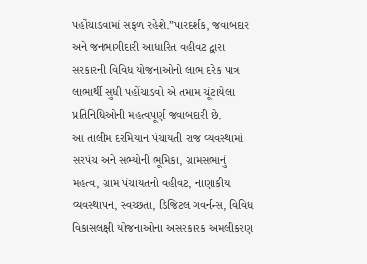પહોંચાડવામાં સફળ રહેશે.”પારદર્શક, જવાબદાર અને જનભાગીદારી આધારિત વહીવટ દ્વારા સરકારની વિવિધ યોજનાઓનો લાભ દરેક પાત્ર લાભાર્થી સુધી પહોંચાડવો એ તમામ ચૂંટાયેલા પ્રતિનિધિઓની મહત્વપૂર્ણ જવાબદારી છે.
આ તાલીમ દરમિયાન પંચાયતી રાજ વ્યવસ્થામાં સરપંચ અને સભ્યોની ભૂમિકા, ગ્રામસભાનું મહત્વ, ગ્રામ પંચાયતનો વહીવટ, નાણાકીય વ્યવસ્થાપન, સ્વચ્છતા, ડિજિટલ ગવર્નન્સ, વિવિધ વિકાસલક્ષી યોજનાઓના અસરકારક અમલીકરણ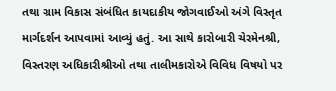તથા ગ્રામ વિકાસ સંબંધિત કાયદાકીય જોગવાઈઓ અંગે વિસ્તૃત માર્ગદર્શન આપવામાં આવ્યું હતું. આ સાથે કારોબારી ચેરમેનશ્રી, વિસ્તરણ અધિકારીશ્રીઓ તથા તાલીમકારોએ વિવિધ વિષયો પર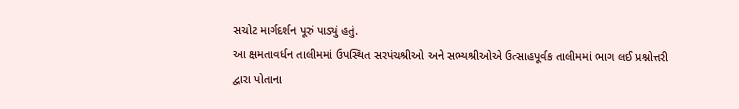સચોટ માર્ગદર્શન પૂરું પાડ્યું હતું.
આ ક્ષમતાવર્ધન તાલીમમાં ઉપસ્થિત સરપંચશ્રીઓ અને સભ્યશ્રીઓએ ઉત્સાહપૂર્વક તાલીમમાં ભાગ લઈ પ્રશ્નોત્તરી દ્વારા પોતાના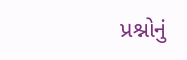પ્રશ્નોનું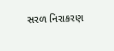સરળ નિરાકરણ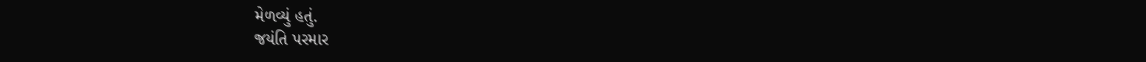મેળવ્યું હતું.
જયંતિ પરમાર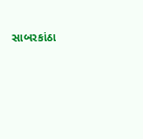સાબરકાંઠા